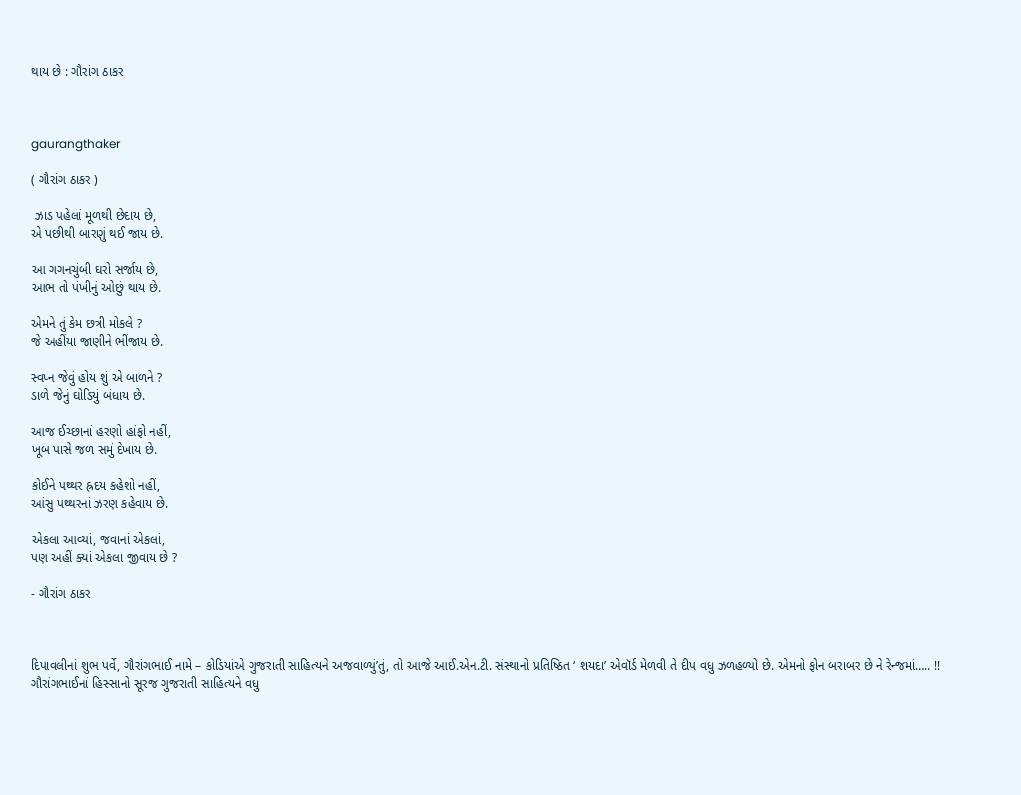થાય છે : ગૌરાંગ ઠાકર



gaurangthaker

( ગૌરાંગ ઠાકર )

 ઝાડ પહેલાં મૂળથી છેદાય છે,
એ પછીથી બારણું થઈ જાય છે.

આ ગગનચુંબી ઘરો સર્જાય છે,
આભ તો પંખીનું ઓછું થાય છે.

એમને તું કેમ છત્રી મોકલે ?
જે અહીંયા જાણીને ભીંજાય છે.

સ્વપ્ન જેવું હોય શું એ બાળને ?
ડાળે જેનું ઘોડિયું બંધાય છે.

આજ ઈચ્છાનાં હરણો હાંફો નહીં,
ખૂબ પાસે જળ સમું દેખાય છે.

કોઈને પથ્થર હ્રદય કહેશો નહીં,
આંસુ પથ્થરનાં ઝરણ કહેવાય છે.

એકલા આવ્યાં, જવાનાં એકલાં,
પણ અહીં ક્યાં એકલા જીવાય છે ?

- ગૌરાંગ ઠાકર



દિપાવલીનાં શુભ પર્વે, ગૌરાંગભાઈ નામે – કોડિયાંએ ગુજરાતી સાહિત્યને અજવાળ્યું’તું, તો આજે આઈ.એન.ટી. સંસ્થાનો પ્રતિષ્ઠિત ‘ શયદા’ એવૉર્ડ મેળવી તે દીપ વધુ ઝળહળ્યો છે. એમનો ફોન બરાબર છે ને રેન્જમાં….. !!   ગૌરાંગભાઈનાં હિસ્સાનો સૂરજ ગુજરાતી સાહિત્યને વધુ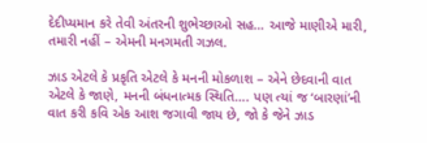દેદીપ્યમાન કરે તેવી અંતરની શુભેચ્છાઓ સહ… આજે માણીએ મારી, તમારી નહીં – એમની મનગમતી ગઝલ.

ઝાડ એટલે કે પ્રકૃતિ એટલે કે મનની મોકળાશ – એને છેદવાની વાત એટલે કે જાણે, મનની બંધનાત્મક સ્થિતિ…. પણ ત્યાં જ ‘બારણાં’ની વાત કરી કવિ એક આશ જગાવી જાય છે, જો કે જેને ઝાડ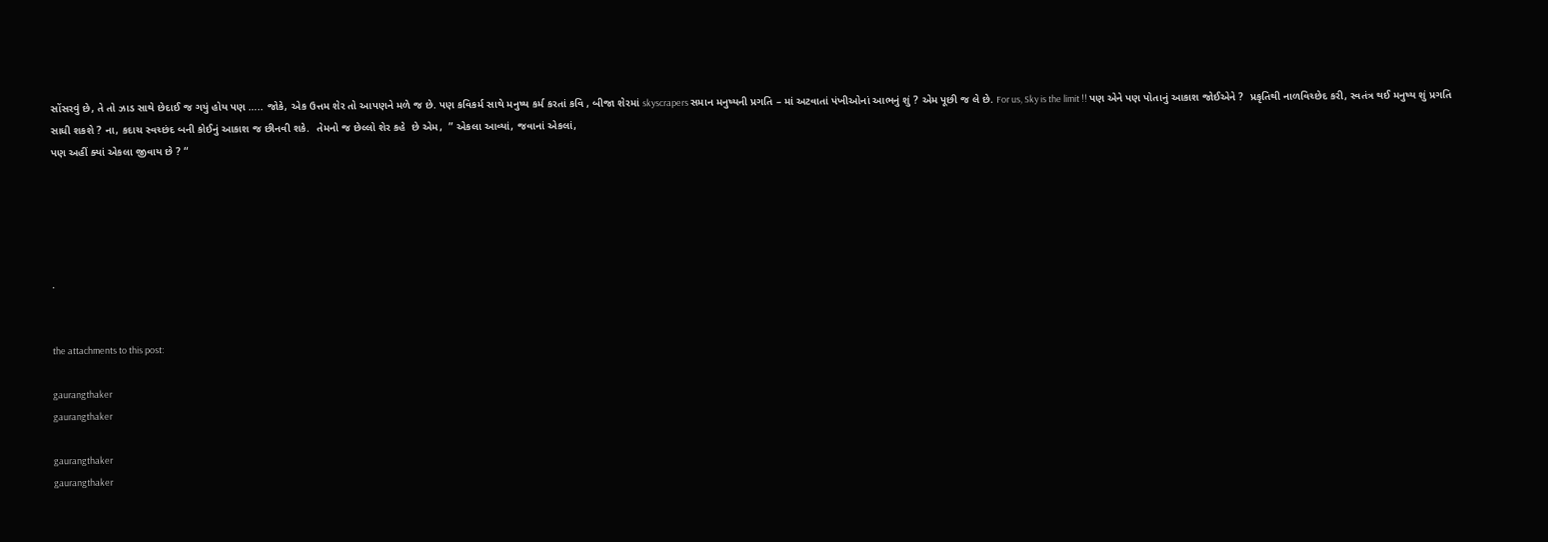સોંસરવું છે, તે તો ઝાડ સાથે છેદાઈ જ ગયું હોય પણ ….. જોકે, એક ઉત્તમ શેર તો આપણને મળે જ છે. પણ કવિકર્મ સાથે મનુષ્ય કર્મ કરતાં કવિ , બીજા શેરમાં skyscrapers સમાન મનુષ્યની પ્રગતિ – માં અટવાતાં પંખીઓનાં આભનું શું ? એમ પૂછી જ લે છે. For us, Sky is the limit !! પણ એને પણ પોતાનું આકાશ જોઈએને ?  પ્રકૃતિથી નાળવિચ્છેદ કરી, સ્વતંત્ર થઈ મનુષ્ય શું પ્રગતિ સાધી શકશે ? ના, કદાચ સ્વચ્છંદ બની કોઈનું આકાશ જ છીનવી શકે.  તેમનો જ છેલ્લો શેર કહે  છે એમ,  ” એકલા આવ્યાં, જવાનાં એકલાં,
પણ અહીં ક્યાં એકલા જીવાય છે ? “





.


the attachments to this post:

gaurangthaker
gaurangthaker

gaurangthaker
gaurangthaker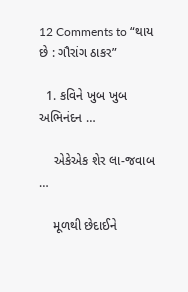12 Comments to “થાય છે : ગૌરાંગ ઠાકર”

  1. કવિને ખુબ ખુબ અભિનંદન …

    એકેએક શેર લા-જવાબ …

    મૂળથી છેદાઈને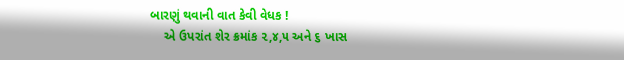બારણું થવાની વાત કેવી વેધક !
    એ ઉપરાંત શેર ક્રમાંક ૨,૪,૫ અને ૬ ખાસ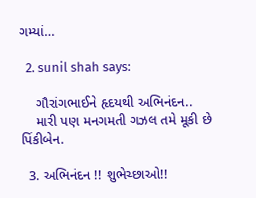ગમ્યાં…

  2. sunil shah says:

    ગૌરાંગભાઈને હૃદયથી અભિનંદન..
    મારી પણ મનગમતી ગઝલ તમે મૂકી છે પિંકીબેન.

  3. અભિનંદન !! શુભેચ્છાઓ!!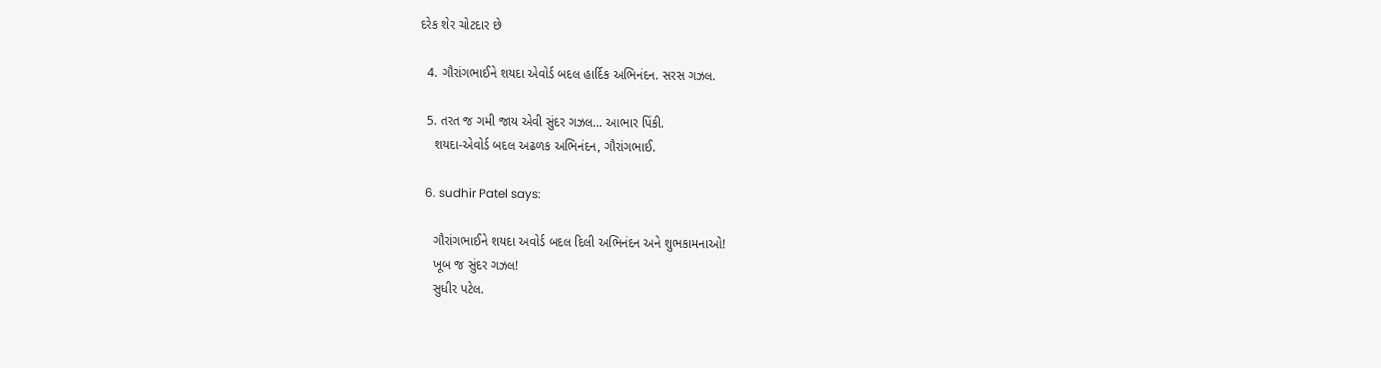દરેક શેર ચોટદાર છે

  4. ગૌરાંગભાઈને શયદા એવોર્ડ બદલ હાર્દિક અભિનંદન. સરસ ગઝલ.

  5. તરત જ ગમી જાય એવી સુંદર ગઝલ… આભાર પિંકી.
    શયદા-એવોર્ડ બદલ અઢળક અભિનંદન, ગૌરાંગભાઈ.

  6. sudhir Patel says:

    ગૌરાંગભાઈને શયદા અવોર્ડ બદલ દિલી અભિનંદન અને શુભકામનાઓ!
    ખૂબ જ સુંદર ગઝલ!
    સુધીર પટેલ.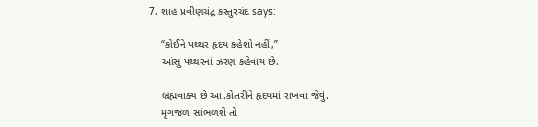7. શાહ પ્રવીણચંદ્ર કસ્તુરચંદ says:

    “કોઈને પથ્થર હૃદય કહેશો નહીં,”
    આંસુ પથ્થરનાં ઝરણ કહેવાય છે.

    બ્રહ્મવાક્ય છે આ.કોતરીને હૃદયમાં રાખવા જેવું.
    મૃગજળ સાંભળશે તો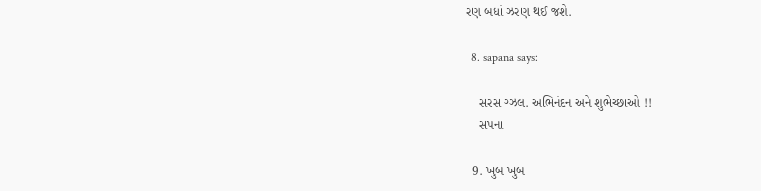રણ બધાં ઝરણ થઈ જશે.

  8. sapana says:

    સરસ ગ્ઝલ. અભિનંદન અને શુભેચ્છાઓ !!
    સપના

  9. ખુબ ખુબ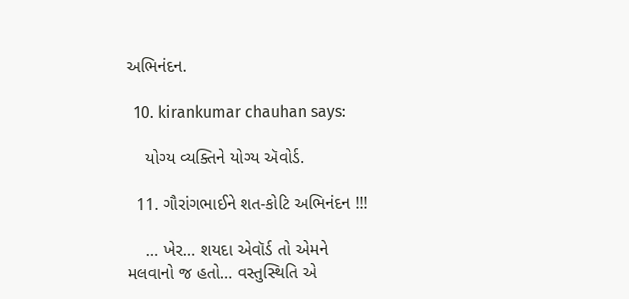અભિનંદન.

  10. kirankumar chauhan says:

    યોગ્ય વ્યક્તિને યોગ્ય ઍવોર્ડ.

  11. ગૌરાંગભાઈને શત-કોટિ અભિનંદન !!!

    … ખેર… શયદા એવૉર્ડ તો એમને મલવાનો જ હતો… વસ્તુસ્થિતિ એ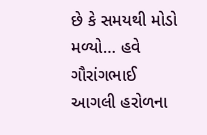છે કે સમયથી મોડો મળ્યો… હવે ગૌરાંગભાઈ આગલી હરોળના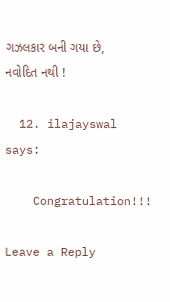ગઝલકાર બની ગયા છે, નવોદિત નથી !

  12. ilajayswal says:

    Congratulation!!!

Leave a Reply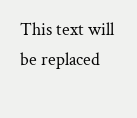This text will be replaced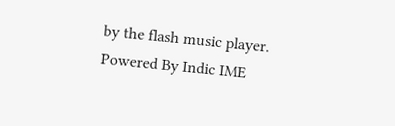by the flash music player.
Powered By Indic IME